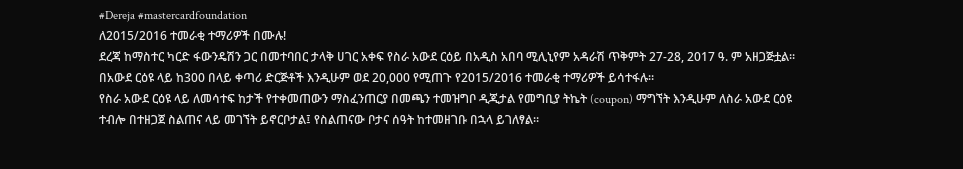#Dereja #mastercardfoundation
ለ2015/2016 ተመራቂ ተማሪዎች በሙሉ!
ደረጃ ከማስተር ካርድ ፋውንዴሽን ጋር በመተባበር ታላቅ ሀገር አቀፍ የስራ አውደ ርዕይ በአዲስ አበባ ሚሊኒየም አዳራሽ ጥቅምት 27-28, 2017 ዓ. ም አዘጋጅቷል።
በአውደ ርዕዩ ላይ ከ300 በላይ ቀጣሪ ድርጅቶች እንዲሁም ወደ 20,000 የሚጠጉ የ2015/2016 ተመራቂ ተማሪዎች ይሳተፋሉ።
የስራ አውደ ርዕዩ ላይ ለመሳተፍ ከታች የተቀመጠውን ማስፈንጠርያ በመጫን ተመዝግቦ ዲጂታል የመግቢያ ትኬት (coupon) ማግኘት እንዲሁም ለስራ አውደ ርዕዩ ተብሎ በተዘጋጀ ስልጠና ላይ መገኘት ይኖርቦታል፤ የስልጠናው ቦታና ሰዓት ከተመዘገቡ በኋላ ይገለፃል።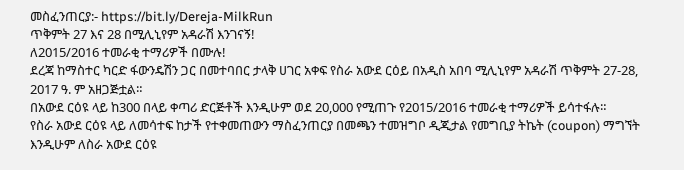መስፈንጠርያ:- https://bit.ly/Dereja-MilkRun
ጥቅምት 27 እና 28 በሚሊኒየም አዳራሽ እንገናኝ!
ለ2015/2016 ተመራቂ ተማሪዎች በሙሉ!
ደረጃ ከማስተር ካርድ ፋውንዴሽን ጋር በመተባበር ታላቅ ሀገር አቀፍ የስራ አውደ ርዕይ በአዲስ አበባ ሚሊኒየም አዳራሽ ጥቅምት 27-28, 2017 ዓ. ም አዘጋጅቷል።
በአውደ ርዕዩ ላይ ከ300 በላይ ቀጣሪ ድርጅቶች እንዲሁም ወደ 20,000 የሚጠጉ የ2015/2016 ተመራቂ ተማሪዎች ይሳተፋሉ።
የስራ አውደ ርዕዩ ላይ ለመሳተፍ ከታች የተቀመጠውን ማስፈንጠርያ በመጫን ተመዝግቦ ዲጂታል የመግቢያ ትኬት (coupon) ማግኘት እንዲሁም ለስራ አውደ ርዕዩ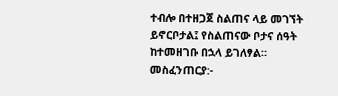ተብሎ በተዘጋጀ ስልጠና ላይ መገኘት ይኖርቦታል፤ የስልጠናው ቦታና ሰዓት ከተመዘገቡ በኋላ ይገለፃል።
መስፈንጠርያ:-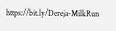https://bit.ly/Dereja-MilkRun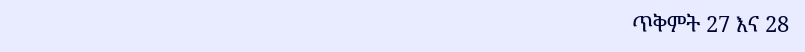ጥቅምት 27 እና 28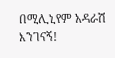በሚሊኒየም አዳራሽ እንገናኝ!